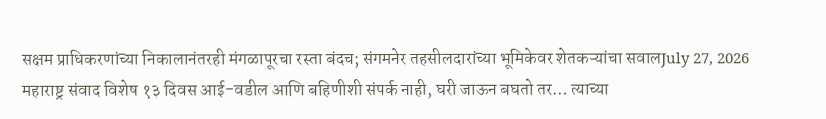सक्षम प्राधिकरणांच्या निकालानंतरही मंगळापूरचा रस्ता बंदच; संगमनेर तहसीलदारांच्या भूमिकेवर शेतकऱ्यांचा सवालJuly 27, 2026
महाराष्ट्र संवाद विशेष १३ दिवस आई-वडील आणि बहिणीशी संपर्क नाही, घरी जाऊन बघतो तर… त्याच्या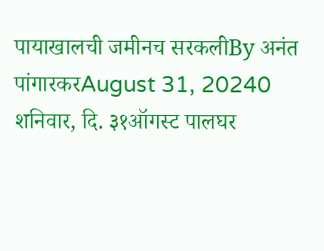पायाखालची जमीनच सरकलीBy अनंत पांगारकरAugust 31, 20240 शनिवार, दि. ३१ऑगस्ट पालघर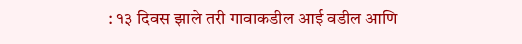: १३ दिवस झाले तरी गावाकडील आई वडील आणि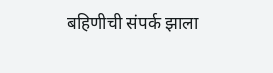बहिणीची संपर्क झाला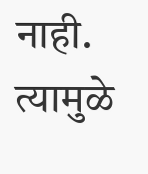नाही. त्यामुळे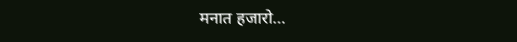मनात हजारो…